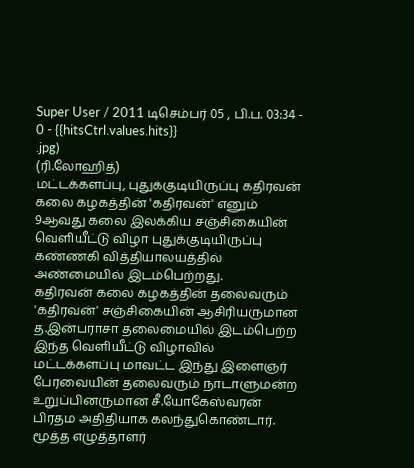Super User / 2011 டிசெம்பர் 05 , பி.ப. 03:34 - 0 - {{hitsCtrl.values.hits}}
.jpg)
(ரி.லோஹித்)
மட்டக்களப்பு, புதுக்குடியிருப்பு கதிரவன் கலை கழகத்தின் 'கதிரவன்' எனும் 9ஆவது கலை இலக்கிய சஞ்சிகையின் வெளியீட்டு விழா புதுக்குடியிருப்பு கண்ணகி வித்தியாலயத்தில் அண்மையில் இடம்பெற்றது.
கதிரவன் கலை கழகத்தின் தலைவரும் 'கதிரவன்' சஞ்சிகையின் ஆசிரியருமான த.இன்பராசா தலைமையில் இடம்பெற்ற இந்த வெளியீட்டு விழாவில் மட்டக்களப்பு மாவட்ட இந்து இளைஞர் பேரவையின் தலைவரும் நாடாளுமன்ற உறுப்பினருமான சீ.யோகேஸ்வரன் பிரதம அதிதியாக கலந்துகொண்டார்.
மூத்த எழுத்தாளர்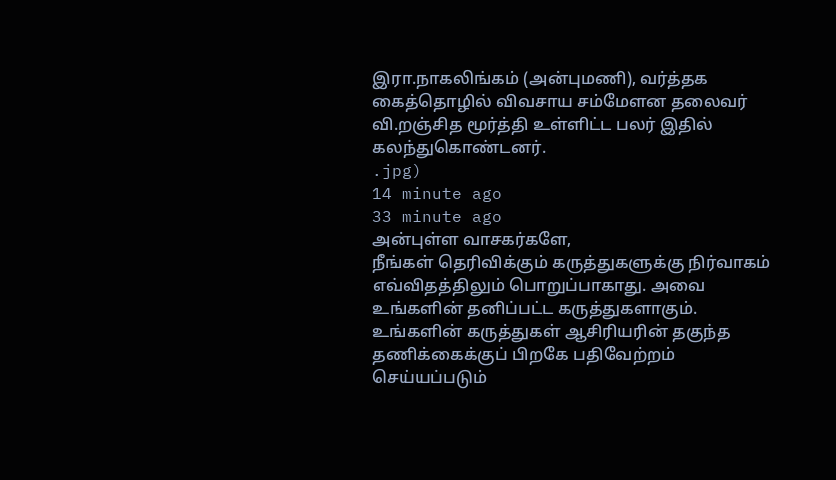இரா.நாகலிங்கம் (அன்புமணி), வர்த்தக கைத்தொழில் விவசாய சம்மேளன தலைவர் வி.றஞ்சித மூர்த்தி உள்ளிட்ட பலர் இதில் கலந்துகொண்டனர்.
.jpg)
14 minute ago
33 minute ago
அன்புள்ள வாசகர்களே,
நீங்கள் தெரிவிக்கும் கருத்துகளுக்கு நிர்வாகம் எவ்விதத்திலும் பொறுப்பாகாது. அவை உங்களின் தனிப்பட்ட கருத்துகளாகும். உங்களின் கருத்துகள் ஆசிரியரின் தகுந்த தணிக்கைக்குப் பிறகே பதிவேற்றம் செய்யப்படும்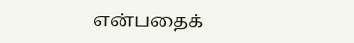என்பதைக்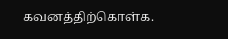கவனத்திற்கொள்க.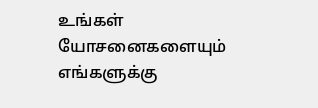உங்கள் யோசனைகளையும் எங்களுக்கு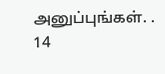அனுப்புங்கள். .
14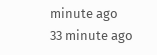minute ago
33 minute ago